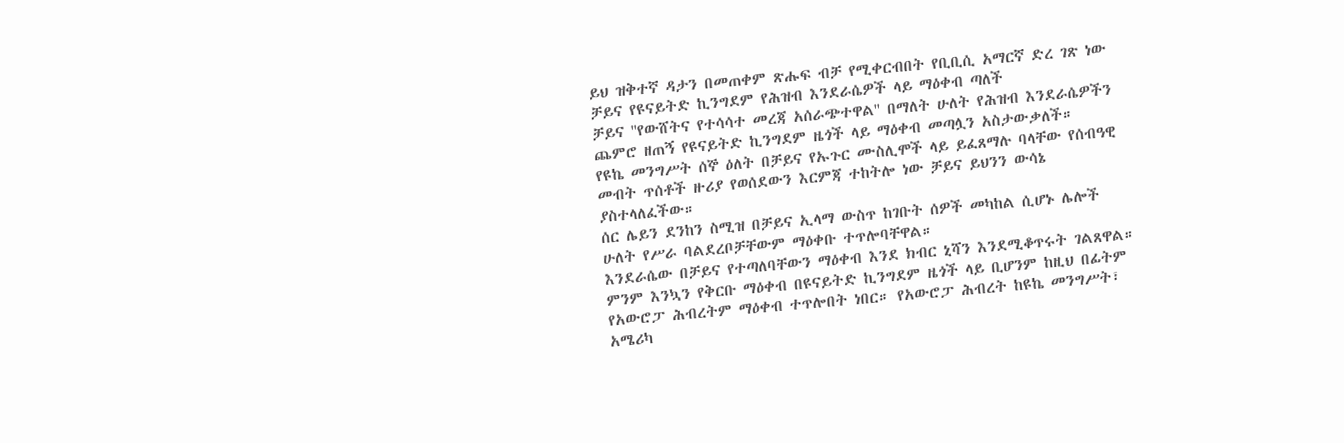ይህ ዝቅተኛ ዳታን በመጠቀም ጽሑፍ ብቻ የሚቀርብበት የቢቢሲ አማርኛ ድረ ገጽ ነው
ቻይና የዩናይትድ ኪንግደም የሕዝብ እንደራሴዎች ላይ ማዕቀብ ጣለች
ቻይና ''የውሸትና የተሳሳተ መረጃ አሰራጭተዋል'' በማለት ሁለት የሕዝብ እንደራሴዎችን ጨምሮ ዘጠኝ የዩናይትድ ኪንግደም ዜጎች ላይ ማዕቀብ መጣሏን አስታውቃለች።
የዩኬ መንግሥት ሰኞ ዕለት በቻይና የኡጉር ሙስሊሞች ላይ ይፈጸማሉ ባላቸው የሰብዓዊ መብት ጥሰቶች ዙሪያ የወሰደውን እርምጃ ተከትሎ ነው ቻይና ይህንን ውሳኔ ያስተላለፈችው።
ሰር ሌይን ደንከን ስሚዝ በቻይና ኢላማ ውስጥ ከገቡት ሰዎች መካከል ሲሆኑ ሌሎች ሁለት የሥራ ባልደረቦቻቸውም ማዕቀቡ ተጥሎባቸዋል።
እንደራሴው በቻይና የተጣለባቸውን ማዕቀብ እንደ ክብር ኒሻን እንደሚቆጥሩት ገልጸዋል።
ምንም እንኳን የቅርቡ ማዕቀብ በዩናይትድ ኪንግደም ዜጎች ላይ ቢሆንም ከዚህ በፊትም የአውሮፓ ሕብረትም ማዕቀብ ተጥሎበት ነበር። የአውሮፓ ሕብረት ከዩኬ መንግሥት፣ አሜሪካ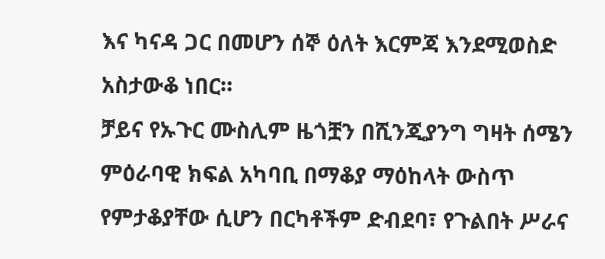እና ካናዳ ጋር በመሆን ሰኞ ዕለት እርምጃ እንደሚወስድ አስታውቆ ነበር።
ቻይና የኡጉር ሙስሊም ዜጎቿን በሺንጂያንግ ግዛት ሰሜን ምዕራባዊ ክፍል አካባቢ በማቆያ ማዕከላት ውስጥ የምታቆያቸው ሲሆን በርካቶችም ድብደባ፣ የጉልበት ሥራና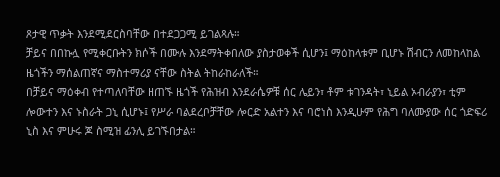ጾታዊ ጥቃት እንደሚደርስባቸው በተደጋጋሚ ይገልጻሉ።
ቻይና በበኩሏ የሚቀርቡትን ክሶች በሙሉ እንደማትቀበለው ያስታወቀች ሲሆን፤ ማዕከላቱም ቢሆኑ ሽብርን ለመከላከል ዜጎችን ማሰልጠኛና ማስተማሪያ ናቸው ስትል ትከራከራለች።
በቻይና ማዕቀብ የተጣለባቸው ዘጠኙ ዜጎች የሕዝብ እንደራሴዎቹ ሰር ሌይን፣ ቶም ቱገንዳት፣ ኒይል ኦብራያን፣ ቲም ሎውተን እና ኑስራት ጋኒ ሲሆኑ፤ የሥራ ባልደረቦቻቸው ሎርድ አልተን እና ባሮነስ እንዲሁም የሕግ ባለሙያው ሰር ጎድፍሪ ኒስ እና ምሁሩ ጆ ስሚዝ ፊንሊ ይገኙበታል።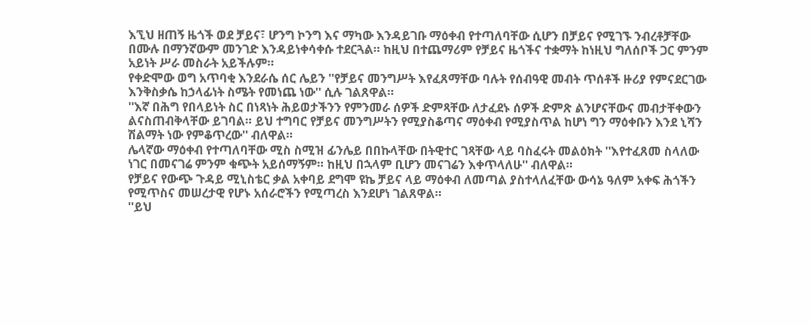እኚህ ዘጠኝ ዜጎች ወደ ቻይና፣ ሆንግ ኮንግ እና ማካው እንዳይገቡ ማዕቀብ የተጣለባቸው ሲሆን በቻይና የሚገኙ ንብረቶቻቸው በሙሉ በማንኛውም መንገድ እንዳይነቀሳቀሱ ተደርጓል። ከዚህ በተጨማሪም የቻይና ዜጎችና ተቋማት ከነዚህ ግለሰቦች ጋር ምንም አይነት ሥራ መስራት አይችሉም።
የቀድሞው ወግ አጥባቂ እንደራሴ ሰር ሌይን ''የቻይና መንግሥት እየፈጸማቸው ባሉት የሰብዓዊ መብት ጥሰቶች ዙሪያ የምናደርገው እንቅስቃሴ ከኃላፊነት ስሜት የመነጨ ነው'' ሲሉ ገልጸዋል።
''እኛ በሕግ የበላይነት ስር በነጻነት ሕይወታችንን የምንመራ ሰዎች ድምጻቸው ለታፈደኑ ሰዎች ድምጽ ልንሆናቸውና መብታቸቀውን ልናስጠብቅላቸው ይገባል። ይህ ተግባር የቻይና መንግሥትን የሚያስቆጣና ማዕቀብ የሚያስጥል ከሆነ ግን ማዕቀቡን እንደ ኒሻን ሽልማት ነው የምቆጥረው'' ብለዋል።
ሌላኛው ማዕቀብ የተጣለባቸው ሚስ ስሚዝ ፊንሌይ በበኩላቸው በትዊተር ገጻቸው ላይ ባስፈሩት መልዕክት ''እየተፈጸመ ስላለው ነገር በመናገሬ ምንም ቁጭት አይሰማኝም። ከዚህ በኋላም ቢሆን መናገሬን እቀጥላለሁ'' ብለዋል።
የቻይና የውጭ ጉዳይ ሚኒስቴር ቃል አቀባይ ደግሞ ዩኬ ቻይና ላይ ማዕቀብ ለመጣል ያስተላለፈቸው ውሳኔ ዓለም አቀፍ ሕጎችን የሚጥስና መሠረታዊ የሆኑ አሰራሮችን የሚጣረስ እንደሆነ ገልጸዋል።
''ይህ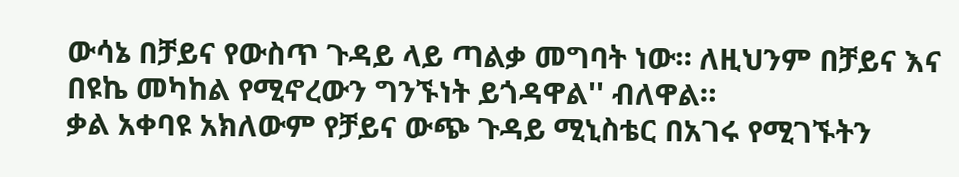ውሳኔ በቻይና የውስጥ ጉዳይ ላይ ጣልቃ መግባት ነው። ለዚህንም በቻይና እና በዩኬ መካከል የሚኖረውን ግንኙነት ይጎዳዋል'' ብለዋል።
ቃል አቀባዩ አክለውም የቻይና ውጭ ጉዳይ ሚኒስቴር በአገሩ የሚገኙትን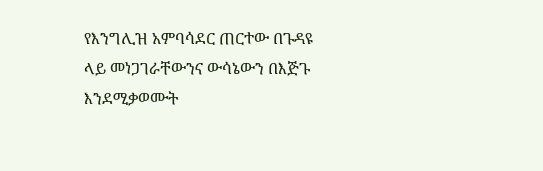የእንግሊዝ አምባሳደር ጠርተው በጉዳዩ ላይ መነጋገራቸውንና ውሳኔውን በእጅጉ እንደሚቃወሙት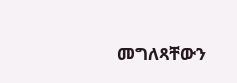መግለጻቸውን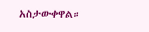አስታውቀዋል።